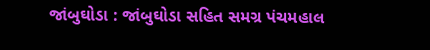જાંબુઘોડા : જાંબુઘોડા સહિત સમગ્ર પંચમહાલ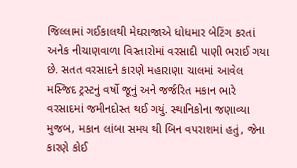જિલ્લામાં ગઈકાલથી મેઘરાજાએ ધોધમાર બેટિંગ કરતાં અનેક નીચાણવાળા વિસ્તારોમાં વરસાદી પાણી ભરાઈ ગયા છે. સતત વરસાદને કારણે મહારાણા ચાલમાં આવેલ મસ્જિદ ટ્રસ્ટનું વર્ષો જૂનું અને જર્જરિત મકાન ભારે વરસાદમાં જમીનદોસ્ત થઈ ગયું. સ્થાનિકોના જણાવ્યા મુજબ, મકાન લાંબા સમય થી બિન વપરાશમાં હતું, જેના કારણે કોઈ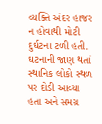વ્યક્તિ અંદર હાજર ન હોવાથી મોટી દુર્ઘટના ટળી હતી. ઘટનાની જાણ થતાં સ્થાનિક લોકો સ્થળ પર દોડી આવ્યા હતા અને સમગ્ર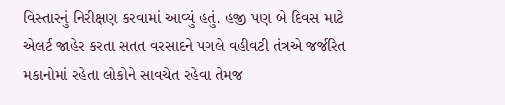વિસ્તારનું નિરીક્ષણ કરવામાં આવ્યું હતું. હજી પણ બે દિવસ માટે એલર્ટ જાહેર કરતા સતત વરસાદને પગલે વહીવટી તંત્રએ જર્જરિત મકાનોમાં રહેતા લોકોને સાવચેત રહેવા તેમજ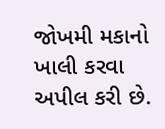જોખમી મકાનો ખાલી કરવા અપીલ કરી છે.